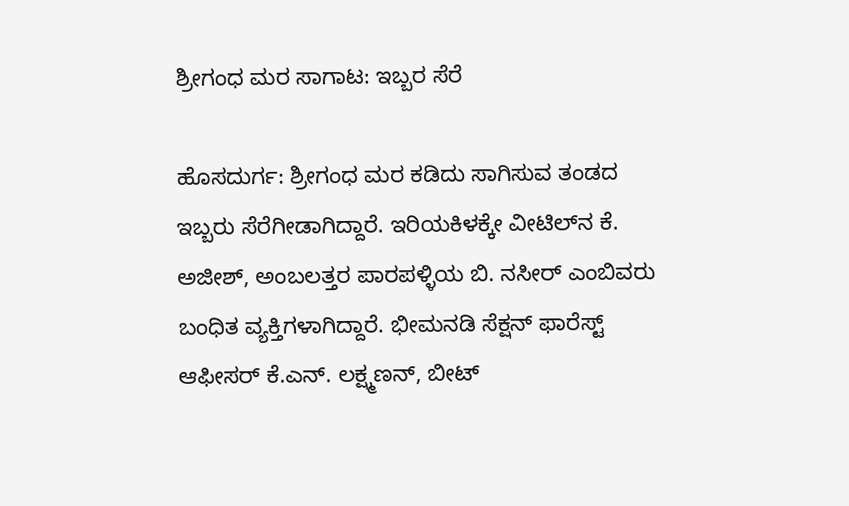ಶ್ರೀಗಂಧ ಮರ ಸಾಗಾಟ: ಇಬ್ಬರ ಸೆರೆ

ಹೊಸದುರ್ಗ: ಶ್ರೀಗಂಧ ಮರ ಕಡಿದು ಸಾಗಿಸುವ ತಂಡದ ಇಬ್ಬರು ಸೆರೆಗೀಡಾಗಿದ್ದಾರೆ. ಇರಿಯಕಿಳಕ್ಕೇ ವೀಟಿಲ್‌ನ ಕೆ. ಅಜೀಶ್, ಅಂಬಲತ್ತರ ಪಾರಪಳ್ಳಿಯ ಬಿ. ನಸೀರ್ ಎಂಬಿವರು ಬಂಧಿತ ವ್ಯಕ್ತಿಗಳಾಗಿದ್ದಾರೆ. ಭೀಮನಡಿ ಸೆಕ್ಷನ್ ಫಾರೆಸ್ಟ್ ಆಫೀಸರ್ ಕೆ.ಎನ್. ಲಕ್ಷ್ಮಣನ್, ಬೀಟ್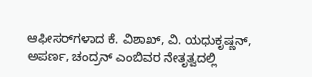ಆಫೀಸರ್‌ಗಳಾದ ಕೆ. ವಿಶಾಖ್, ವಿ. ಯಧುಕೃಷ್ಣನ್, ಅಪರ್ಣ, ಚಂದ್ರನ್ ಎಂಬಿವರ ನೇತೃತ್ವದಲ್ಲಿ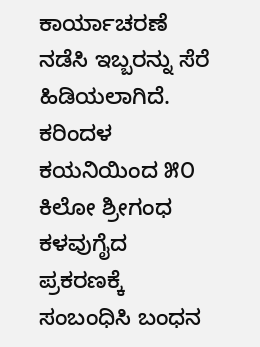ಕಾರ್ಯಾಚರಣೆ ನಡೆಸಿ ಇಬ್ಬರನ್ನು ಸೆರೆ ಹಿಡಿಯಲಾಗಿದೆ. ಕರಿಂದಳ ಕಯನಿಯಿಂದ ೫೦ ಕಿಲೋ ಶ್ರೀಗಂಧ ಕಳವುಗೈದ ಪ್ರಕರಣಕ್ಕೆ ಸಂಬಂಧಿಸಿ ಬಂಧನ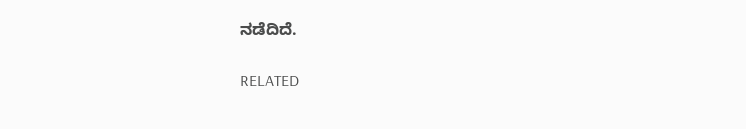ನಡೆದಿದೆ.

RELATED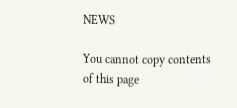NEWS

You cannot copy contents of this page